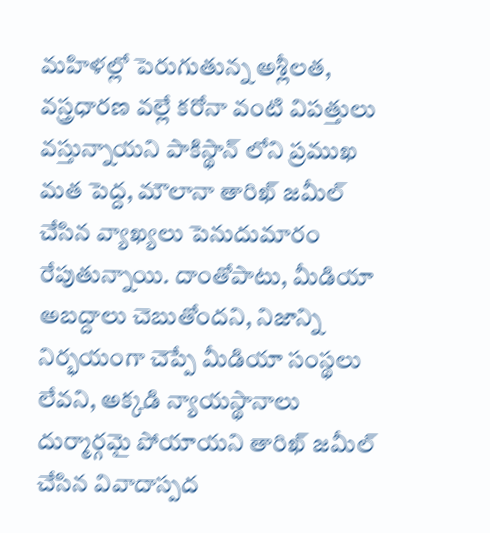మహిళల్లో పెరుగుతున్న అశ్లీలత, వస్త్రధారణ వల్లే కరోనా వంటి విపత్తులు వస్తున్నాయని పాకిస్థాన్ లోని ప్రముఖ మత పెద్ద, మౌలానా తారిఖ్ జమీల్ చేసిన వ్యాఖ్యలు పెనుదుమారం రేపుతున్నాయి. దాంతోపాటు, మీడియా అబద్దాలు చెబుతోందని, నిజాన్ని నిర్భయంగా చెప్పే మీడియా సంస్థలు లేవని, అక్కడి న్యాయస్థానాలు దుర్మార్గమై పోయాయని తారిఖ్ జమీల్ చేసిన వివాదాస్పద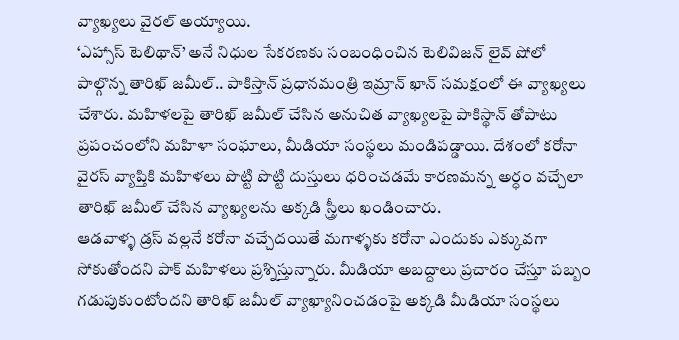వ్యాఖ్యలు వైరల్ అయ్యాయి.
‘ఎహ్సాస్ టెలిథాన్’ అనే నిధుల సేకరణకు సంబంధించిన టెలివిజన్ లైవ్ షోలో పాల్గొన్న తారిఖ్ జమీల్.. పాకిస్తాన్ ప్రధానమంత్రి ఇమ్రాన్ ఖాన్ సమక్షంలో ఈ వ్యాఖ్యలు చేశారు. మహిళలపై తారిఖ్ జమీల్ చేసిన అనుచిత వ్యాఖ్యలపై పాకిస్థాన్ తోపాటు ప్రపంచంలోని మహిళా సంఘాలు, మీడియా సంస్థలు మండిపడ్డాయి. దేశంలో కరోనా వైరస్ వ్యాప్తికి మహిళలు పొట్టి పొట్టి దుస్తులు ధరించడమే కారణమన్న అర్ధం వచ్చేలా తారిఖ్ జమీల్ చేసిన వ్యాఖ్యలను అక్కడి స్త్రీలు ఖండించారు.
ఆడవాళ్ళ డ్రస్ వల్లనే కరోనా వచ్చేదయితే మగాళ్ళకు కరోనా ఎందుకు ఎక్కువగా సోకుతోందని పాక్ మహిళలు ప్రశ్నిస్తున్నారు. మీడియా అబద్దాలు ప్రచారం చేస్తూ పబ్బం గడుపుకుంటోందని తారిఖ్ జమీల్ వ్యాఖ్యానించడంపై అక్కడి మీడియా సంస్థలు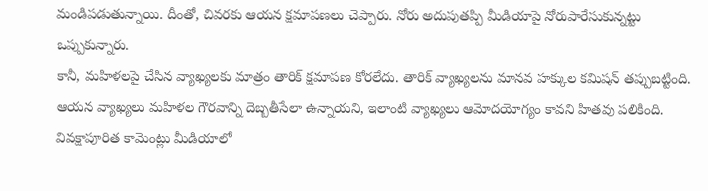మండిపడుతున్నాయి. దీంతో, చివరకు ఆయన క్షమాపణలు చెప్పారు. నోరు అదుపుతప్పి మీడియాపై నోరుపారేసుకున్నట్టు ఒప్పుకున్నారు.
కానీ, మహిళలపై చేసిన వ్యాఖ్యలకు మాత్రం తారిక్ క్షమాపణ కోరలేదు. తారిక్ వ్యాఖ్యలను మానవ హక్కుల కమిషన్ తప్పుబట్టింది. ఆయన వ్యాఖ్యలు మహిళల గౌరవాన్ని దెబ్బతీసేలా ఉన్నాయని, ఇలాంటి వ్యాఖ్యలు ఆమోదయోగ్యం కావని హితవు పలికింది. వివక్షాపూరిత కామెంట్లు మీడియాలో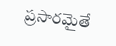ప్రసారమైతే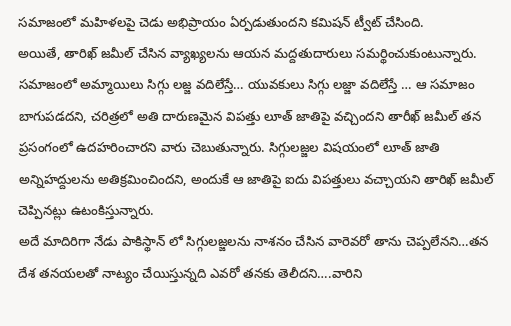సమాజంలో మహిళలపై చెడు అభిప్రాయం ఏర్పడుతుందని కమిషన్ ట్వీట్ చేసింది.
అయితే, తారిఖ్ జమీల్ చేసిన వ్యాఖ్యలను ఆయన మద్దతుదారులు సమర్థించుకుంటున్నారు. సమాజంలో అమ్మాయిలు సిగ్గు లజ్జ వదిలేస్తే… యువకులు సిగ్గు లజ్జా వదిలేస్తే … ఆ సమాజం బాగుపడదని, చరిత్రలో అతి దారుణమైన విపత్తు లూత్ జాతిపై వచ్చిందని తారీఖ్ జమీల్ తన ప్రసంగంలో ఉదహరించారని వారు చెబుతున్నారు. సిగ్గులజ్జల విషయంలో లూత్ జాతి అన్నిహద్దులను అతిక్రమించిందని, అందుకే ఆ జాతిపై ఐదు విపత్తులు వచ్చాయని తారిఖ్ జమీల్ చెప్పినట్లు ఉటంకిస్తున్నారు.
అదే మాదిరిగా నేడు పాకిస్థాన్ లో సిగ్గులజ్జలను నాశనం చేసిన వారెవరో తాను చెప్పలేనని…తన దేశ తనయలతో నాట్యం చేయిస్తున్నది ఎవరో తనకు తెలీదని….వారిని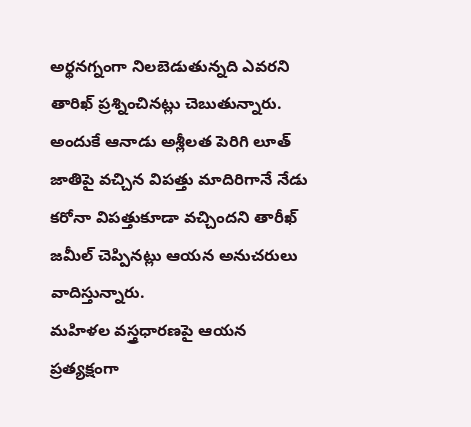అర్థనగ్నంగా నిలబెడుతున్నది ఎవరని తారిఖ్ ప్రశ్నించినట్లు చెబుతున్నారు. అందుకే ఆనాడు అశ్లీలత పెరిగి లూత్ జాతిపై వచ్చిన విపత్తు మాదిరిగానే నేడు కరోనా విపత్తుకూడా వచ్చిందని తారీఖ్ జమీల్ చెప్పినట్లు ఆయన అనుచరులు వాదిస్తున్నారు.
మహిళల వస్త్రధారణపై ఆయన ప్రత్యక్షంగా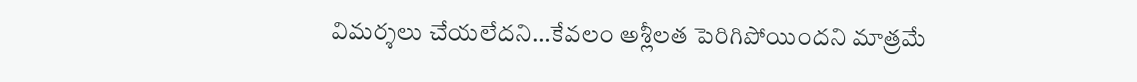విమర్శలు చేయలేదని…కేవలం అశ్లీలత పెరిగిపోయిందని మాత్రమే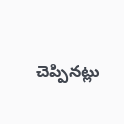చెప్పినట్లు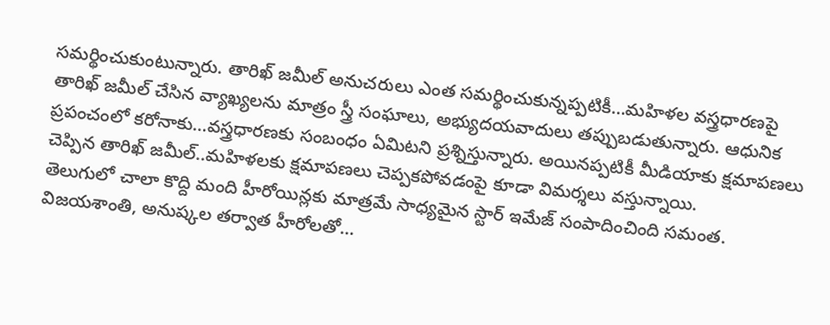సమర్థించుకుంటున్నారు. తారిఖ్ జమీల్ అనుచరులు ఎంత సమర్థించుకున్నప్పటికీ…మహిళల వస్త్రధారణపై తారిఖ్ జమీల్ చేసిన వ్యాఖ్యలను మాత్రం స్త్రీ సంఘాలు, అభ్యుదయవాదులు తప్పుబడుతున్నారు. ఆధునిక ప్రపంచంలో కరోనాకు…వస్త్రధారణకు సంబంధం ఏమిటని ప్రశ్నిస్తున్నారు. అయినప్పటికీ మీడియాకు క్షమాపణలు చెప్పిన తారిఖ్ జమీల్..మహిళలకు క్షమాపణలు చెప్పకపోవడంపై కూడా విమర్శలు వస్తున్నాయి.
తెలుగులో చాలా కొద్ది మంది హీరోయిన్లకు మాత్రమే సాధ్యమైన స్టార్ ఇమేజ్ సంపాదించింది సమంత. విజయశాంతి, అనుష్కల తర్వాత హీరోలతో…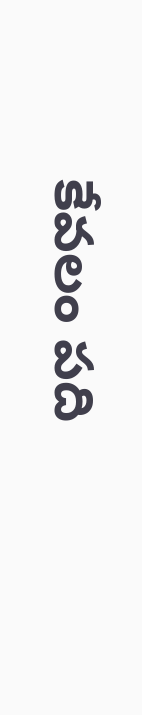కేవలం పది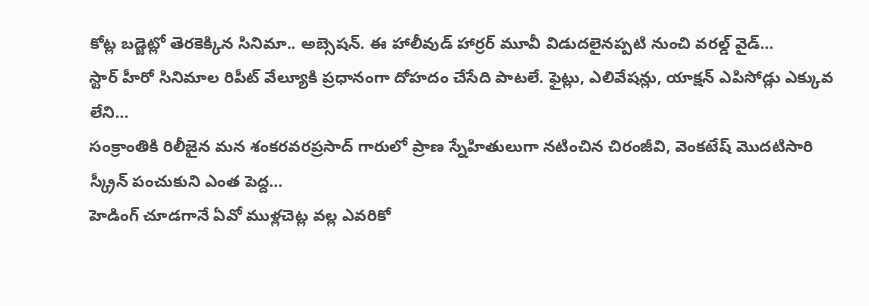కోట్ల బడ్జెట్లో తెరకెక్కిన సినిమా.. అబ్సెషన్. ఈ హాలీవుడ్ హార్రర్ మూవీ విడుదలైనప్పటి నుంచి వరల్డ్ వైడ్…
స్టార్ హీరో సినిమాల రిపీట్ వేల్యూకి ప్రధానంగా దోహదం చేసేది పాటలే. ఫైట్లు, ఎలివేషన్లు, యాక్షన్ ఎపిసోడ్లు ఎక్కువ లేని…
సంక్రాంతికి రిలీజైన మన శంకరవరప్రసాద్ గారులో ప్రాణ స్నేహితులుగా నటించిన చిరంజీవి, వెంకటేష్ మొదటిసారి స్క్రీన్ పంచుకుని ఎంత పెద్ద…
హెడింగ్ చూడగానే ఏవో ముళ్లచెట్ల వల్ల ఎవరికో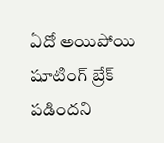ఏదో అయిపోయి షూటింగ్ బ్రేక్ పడిందని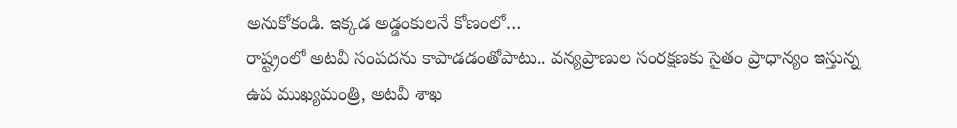అనుకోకండి. ఇక్కడ అడ్డంకులనే కోణంలో…
రాష్ట్రంలో అటవీ సంపదను కాపాడడంతోపాటు.. వన్యప్రాణుల సంరక్షణకు సైతం ప్రాధాన్యం ఇస్తున్న ఉప ముఖ్యమంత్రి, అటవీ శాఖ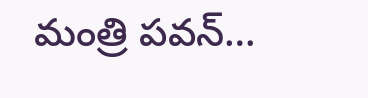మంత్రి పవన్…